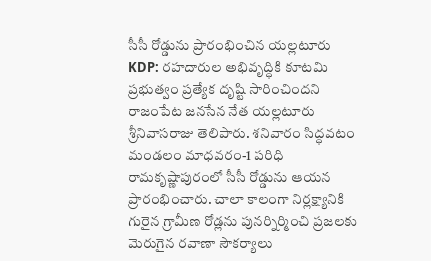సీసీ రోడ్డును ప్రారంభించిన యల్లటూరు
KDP: రహదారుల అభివృద్ధికి కూటమి ప్రభుత్వం ప్రత్యేక దృష్టి సారించిందని రాజంపేట జనసేన నేత యల్లటూరు శ్రీనివాసరాజు తెలిపారు. శనివారం సిద్ధవటం మండలం మాధవరం-1 పరిధి రామకృష్ణాపురంలో సీసీ రోడ్డును ఆయన ప్రారంభించారు. చాలా కాలంగా నిర్లక్ష్యానికి గురైన గ్రామీణ రోడ్లను పునర్నిర్మించి ప్రజలకు మెరుగైన రవాణా సౌకర్యాలు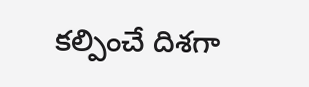కల్పించే దిశగా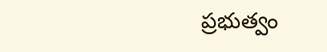ప్రభుత్వం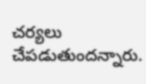చర్యలు చేపడుతుందన్నారు.